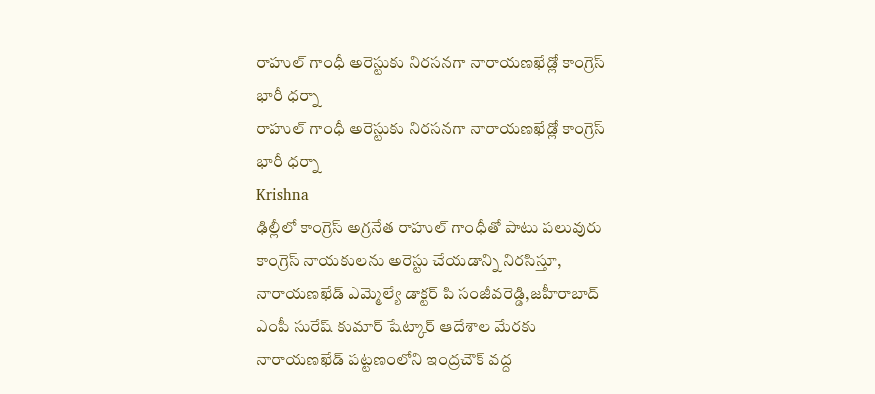రాహుల్ గాంధీ అరెస్టుకు నిరసనగా నారాయణఖేడ్లో కాంగ్రెస్ భారీ ధర్నా
రాహుల్ గాంధీ అరెస్టుకు నిరసనగా నారాయణఖేడ్లో కాంగ్రెస్ భారీ ధర్నా
Krishna
ఢిల్లీలో కాంగ్రెస్ అగ్రనేత రాహుల్ గాంధీతో పాటు పలువురు కాంగ్రెస్ నాయకులను అరెస్టు చేయడాన్ని నిరసిస్తూ, నారాయణఖేడ్ ఎమ్మెల్యే డాక్టర్ పి సంజీవరెడ్డి,జహీరాబాద్ ఎంపీ సురేష్ కుమార్ షేట్కార్ ఆదేశాల మేరకు నారాయణఖేడ్ పట్టణంలోని ఇంద్రచౌక్ వద్ద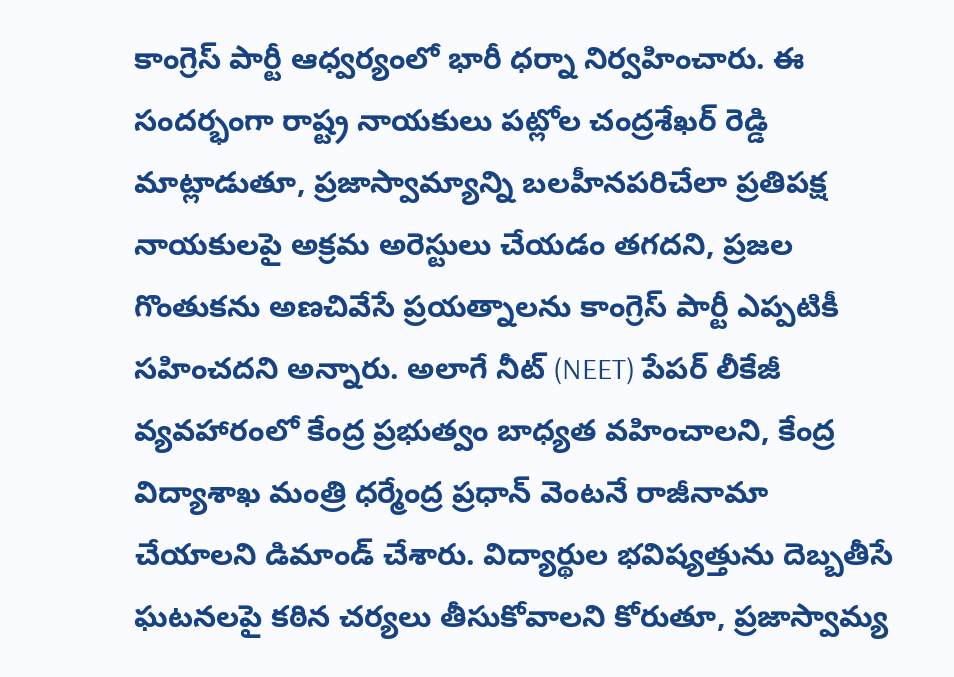కాంగ్రెస్ పార్టీ ఆధ్వర్యంలో భారీ ధర్నా నిర్వహించారు. ఈ సందర్భంగా రాష్ట్ర నాయకులు పట్లోల చంద్రశేఖర్ రెడ్డి మాట్లాడుతూ, ప్రజాస్వామ్యాన్ని బలహీనపరిచేలా ప్రతిపక్ష నాయకులపై అక్రమ అరెస్టులు చేయడం తగదని, ప్రజల గొంతుకను అణచివేసే ప్రయత్నాలను కాంగ్రెస్ పార్టీ ఎప్పటికీ సహించదని అన్నారు. అలాగే నీట్ (NEET) పేపర్ లీకేజీ వ్యవహారంలో కేంద్ర ప్రభుత్వం బాధ్యత వహించాలని, కేంద్ర విద్యాశాఖ మంత్రి ధర్మేంద్ర ప్రధాన్ వెంటనే రాజీనామా చేయాలని డిమాండ్ చేశారు. విద్యార్థుల భవిష్యత్తును దెబ్బతీసే ఘటనలపై కఠిన చర్యలు తీసుకోవాలని కోరుతూ, ప్రజాస్వామ్య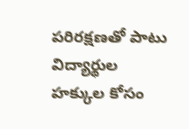పరిరక్షణతో పాటు విద్యార్థుల హక్కుల కోసం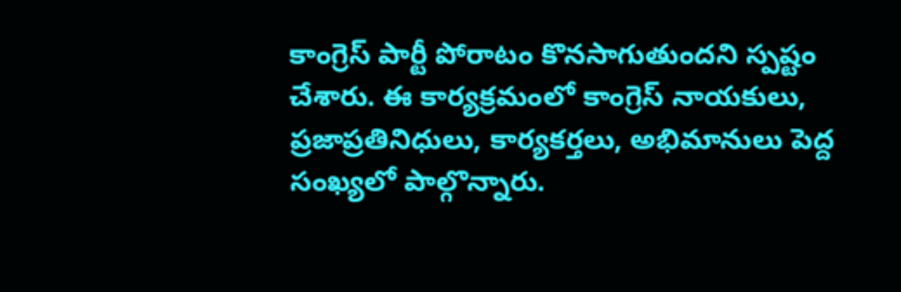కాంగ్రెస్ పార్టీ పోరాటం కొనసాగుతుందని స్పష్టం చేశారు. ఈ కార్యక్రమంలో కాంగ్రెస్ నాయకులు, ప్రజాప్రతినిధులు, కార్యకర్తలు, అభిమానులు పెద్ద సంఖ్యలో పాల్గొన్నారు.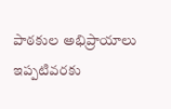పాఠకుల అభిప్రాయాలు
ఇప్పటివరకు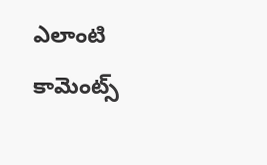ఎలాంటి కామెంట్స్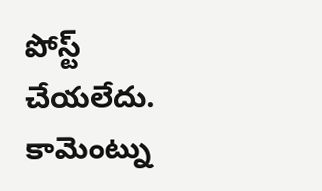పోస్ట్ చేయలేదు.
కామెంట్ను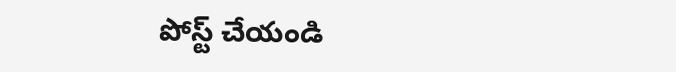పోస్ట్ చేయండి